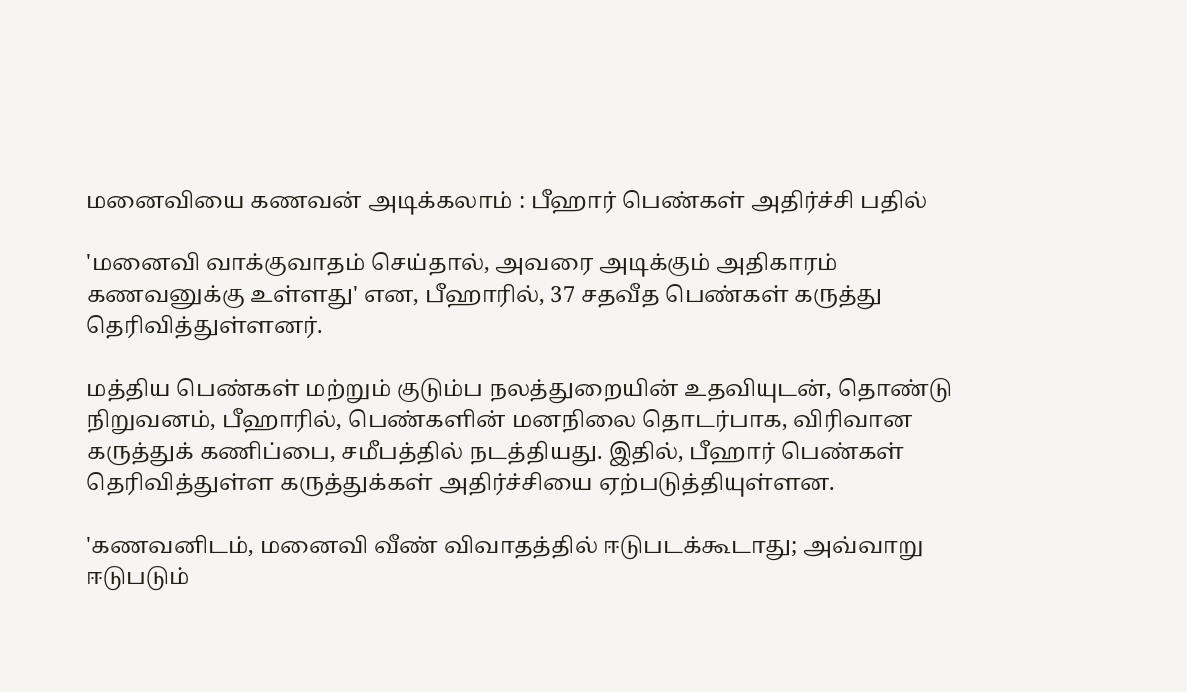மனைவியை கணவன் அடிக்கலாம் : பீஹார் பெண்கள் அதிர்ச்சி பதில்

'மனைவி வாக்குவாதம் செய்தால், அவரை அடிக்கும் அதிகாரம் கணவனுக்கு உள்ளது' என, பீஹாரில், 37 சதவீத பெண்கள் கருத்து தெரிவித்துள்ளனர்.

மத்திய பெண்கள் மற்றும் குடும்ப நலத்துறையின் உதவியுடன், தொண்டு நிறுவனம், பீஹாரில், பெண்களின் மனநிலை தொடர்பாக, விரிவான கருத்துக் கணிப்பை, சமீபத்தில் நடத்தியது. இதில், பீஹார் பெண்கள் தெரிவித்துள்ள கருத்துக்கள் அதிர்ச்சியை ஏற்படுத்தியுள்ளன.

'கணவனிடம், மனைவி வீண் விவாதத்தில் ஈடுபடக்கூடாது; அவ்வாறு ஈடுபடும்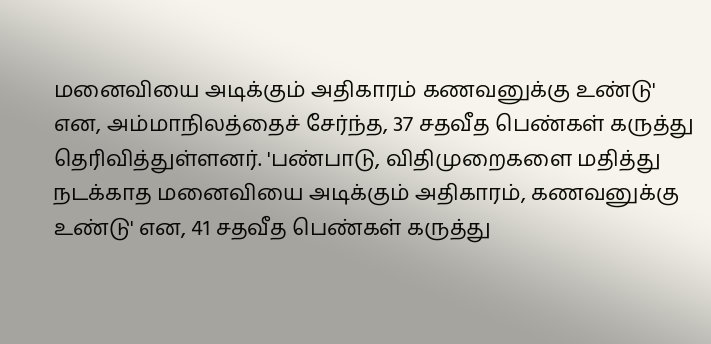மனைவியை அடிக்கும் அதிகாரம் கணவனுக்கு உண்டு' என, அம்மாநிலத்தைச் சேர்ந்த, 37 சதவீத பெண்கள் கருத்து தெரிவித்துள்ளனர். 'பண்பாடு, விதிமுறைகளை மதித்து நடக்காத மனைவியை அடிக்கும் அதிகாரம், கணவனுக்கு உண்டு' என, 41 சதவீத பெண்கள் கருத்து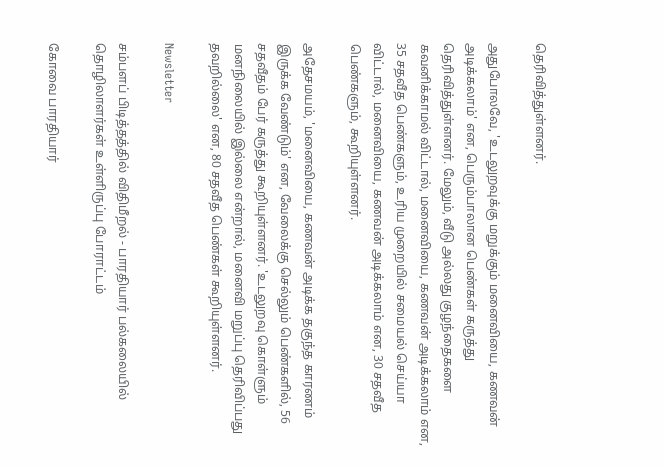தெரிவித்துள்ளனர்.

அதுபோலவே, 'உடலுறவுக்கு மறுக்கும் மனைவியை, கணவன் அடிக்கலாம்' என, பெரும்பாலான பெண்கள் கருத்து தெரிவித்துள்ளனர். மேலும், வீடு அல்லது குழந்தைகளை கவனிக்காமல் விட்டால், மனைவியை, கணவன் அடிக்கலாம் என, 35 சதவீத பெண்களும், உரிய முறையில் சமையல் செய்யா விட்டால், மனைவியை, கணவன் அடிக்கலாம் என, 30 சதவீத பெண்களும், கூறியுள்ளனர்.

அதேசமயம், 'மனைவியை, கணவன் அடிக்க தகுந்த காரணம் இருக்க வேண்டும்' என, வேலைக்கு செல்லும் பெண்களில், 56 சதவீதம் பேர் கருத்து கூறியுள்ளனர். 'உடலுறவு கொள்ளும் மனநிலையில் இல்லை என்றால், மனைவி மறுப்பு தெரிவிப்பது தவறில்லை' என, 80 சதவீத பெண்கள் கூறியுள்ளனர்.

Newsletter

சம்பளப் பிடித்தத்தில் விதிமீறல் - பாரதியார் பல்கலையில் தொழிலாளர்கள் உள்ளிருப்பு போராட்டம்

கோவை பாரதியார்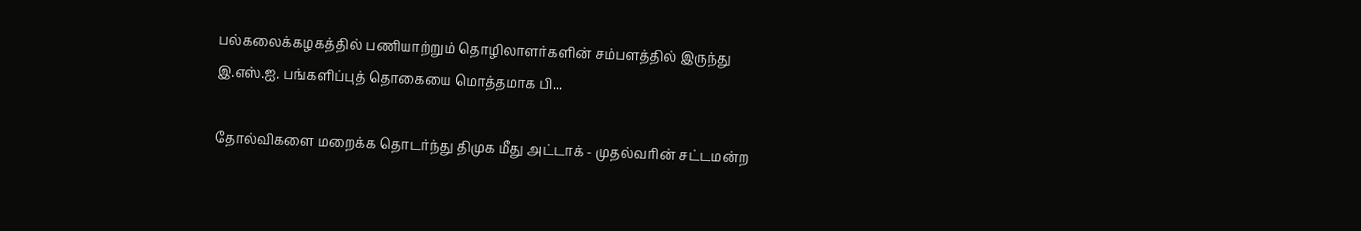பல்கலைக்கழகத்தில் பணியாற்றும் தொழிலாளர்களின் சம்பளத்தில் இருந்து இ.எஸ்.ஐ. பங்களிப்புத் தொகையை மொத்தமாக பி...

தோல்விகளை மறைக்க தொடர்ந்து திமுக மீது அட்டாக் - முதல்வரின் சட்டமன்ற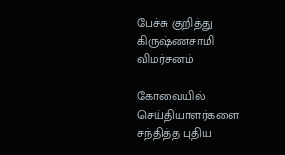பேச்சு குறித்து கிருஷ்ணசாமி விமர்சனம்

கோவையில் செய்தியாளர்களை சந்தித்த புதிய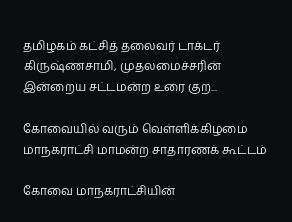தமிழகம் கட்சித் தலைவர் டாக்டர் கிருஷ்ணசாமி, முதலமைச்சரின் இன்றைய சட்டமன்ற உரை குற...

கோவையில் வரும் வெள்ளிக்கிழமை மாநகராட்சி மாமன்ற சாதாரணக் கூட்டம்

கோவை மாநகராட்சியின்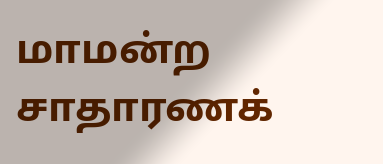மாமன்ற சாதாரணக்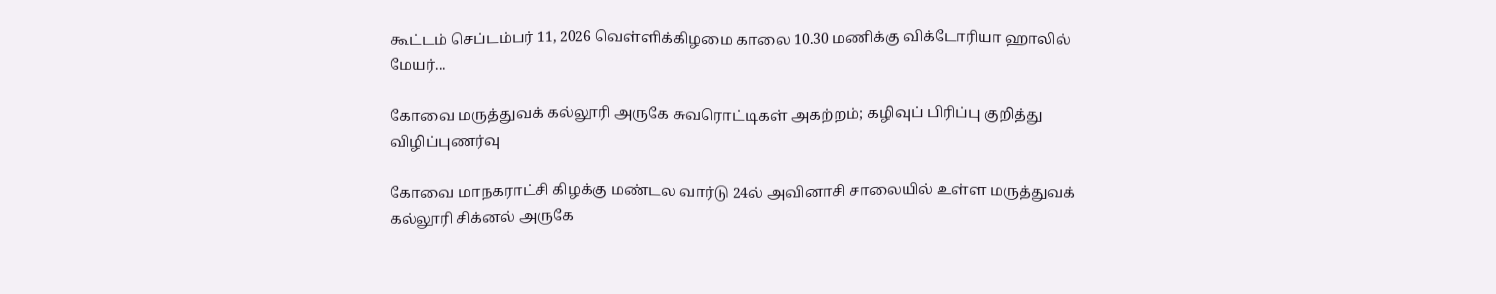கூட்டம் செப்டம்பர் 11, 2026 வெள்ளிக்கிழமை காலை 10.30 மணிக்கு விக்டோரியா ஹாலில் மேயர்...

கோவை மருத்துவக் கல்லூரி அருகே சுவரொட்டிகள் அகற்றம்; கழிவுப் பிரிப்பு குறித்து விழிப்புணர்வு

கோவை மாநகராட்சி கிழக்கு மண்டல வார்டு 24ல் அவினாசி சாலையில் உள்ள மருத்துவக் கல்லூரி சிக்னல் அருகே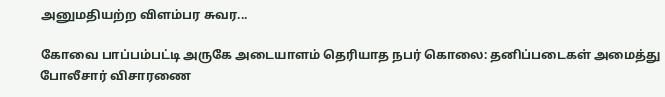அனுமதியற்ற விளம்பர சுவர...

கோவை பாப்பம்பட்டி அருகே அடையாளம் தெரியாத நபர் கொலை: தனிப்படைகள் அமைத்து போலீசார் விசாரணை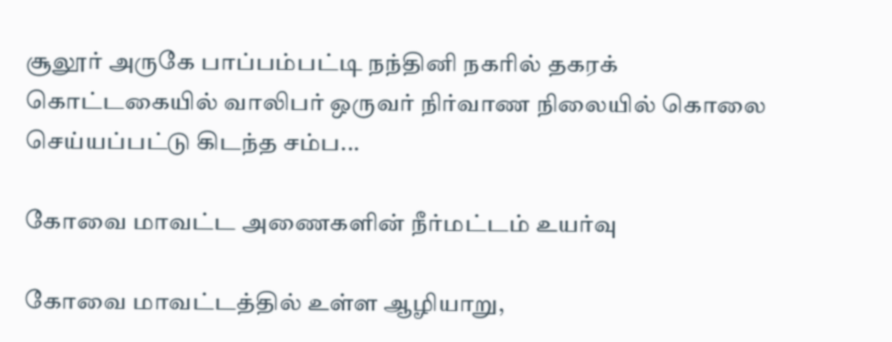சூலூர் அருகே பாப்பம்பட்டி நந்தினி நகரில் தகரக் கொட்டகையில் வாலிபர் ஒருவர் நிர்வாண நிலையில் கொலை செய்யப்பட்டு கிடந்த சம்ப...

கோவை மாவட்ட அணைகளின் நீர்மட்டம் உயர்வு

கோவை மாவட்டத்தில் உள்ள ஆழியாறு,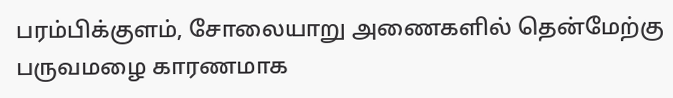பரம்பிக்குளம், சோலையாறு அணைகளில் தென்மேற்கு பருவமழை காரணமாக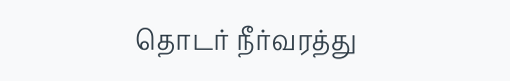தொடர் நீர்வரத்து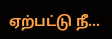ஏற்பட்டு நீ...